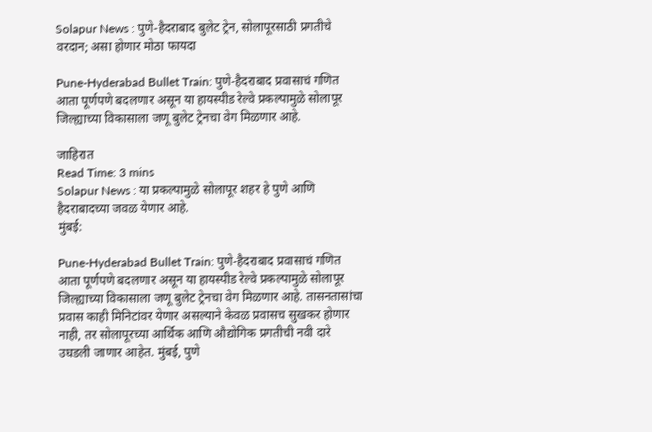Solapur News : पुणे-हैदराबाद बुलेट ट्रेन, सोलापूरसाठी प्रगतीचे वरदान; असा होणार मोठा फायदा

Pune-Hyderabad Bullet Train: पुणे-हैदराबाद प्रवासाचं गणित आता पूर्णपणे बदलणार असून या हायस्पीड रेल्वे प्रकल्पामुळे सोलापूर जिल्ह्याच्या विकासाला जणू बुलेट ट्रेनचा वेग मिळणार आहे.

जाहिरात
Read Time: 3 mins
Solapur News : या प्रकल्पामुळे सोलापूर शहर हे पुणे आणि हैदराबादच्या जवळ येणार आहे.
मुंबई:

Pune-Hyderabad Bullet Train: पुणे-हैदराबाद प्रवासाचं गणित आता पूर्णपणे बदलणार असून या हायस्पीड रेल्वे प्रकल्पामुळे सोलापूर जिल्ह्याच्या विकासाला जणू बुलेट ट्रेनचा वेग मिळणार आहे. तासनतासांचा प्रवास काही मिनिटांवर येणार असल्याने केवळ प्रवासच सुखकर होणार नाही, तर सोलापूरच्या आर्थिक आणि औद्योगिक प्रगतीची नवी दारे उघडली जाणार आहेत. मुंबई, पुणे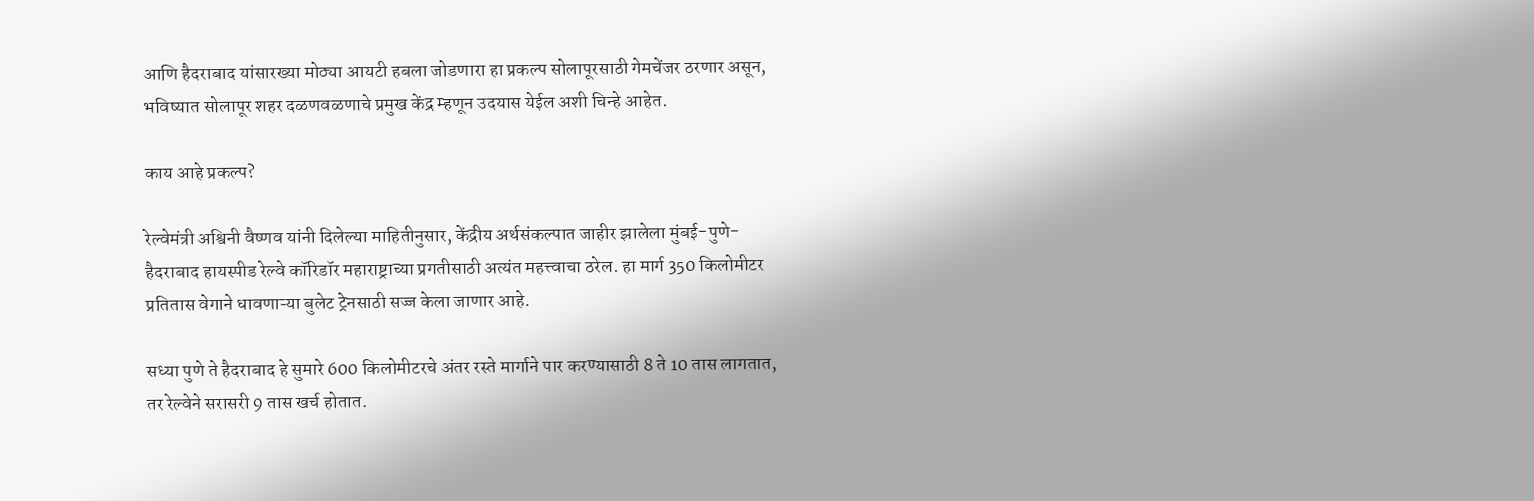आणि हैदराबाद यांसारख्या मोठ्या आयटी हबला जोडणारा हा प्रकल्प सोलापूरसाठी गेमचेंजर ठरणार असून, भविष्यात सोलापूर शहर दळणवळणाचे प्रमुख केंद्र म्हणून उदयास येईल अशी चिन्हे आहेत.

काय आहे प्रकल्प?

रेल्वेमंत्री अश्विनी वैष्णव यांनी दिलेल्या माहितीनुसार, केंद्रीय अर्थसंकल्पात जाहीर झालेला मुंबई-पुणे-हैदराबाद हायस्पीड रेल्वे कॉरिडॉर महाराष्ट्राच्या प्रगतीसाठी अत्यंत महत्त्वाचा ठरेल. हा मार्ग 350 किलोमीटर प्रतितास वेगाने धावणाऱ्या बुलेट ट्रेनसाठी सज्ज केला जाणार आहे.

सध्या पुणे ते हैदराबाद हे सुमारे 600 किलोमीटरचे अंतर रस्ते मार्गाने पार करण्यासाठी 8 ते 10 तास लागतात, तर रेल्वेने सरासरी 9 तास खर्च होतात.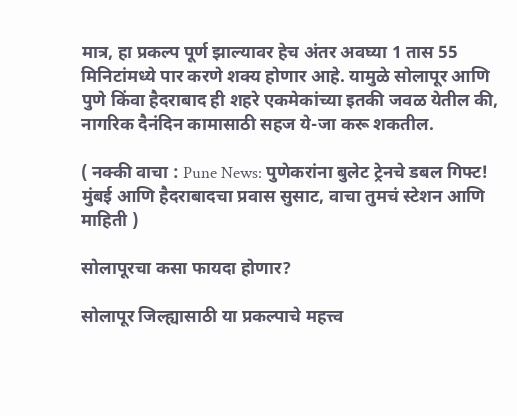मात्र, हा प्रकल्प पूर्ण झाल्यावर हेच अंतर अवघ्या 1 तास 55 मिनिटांमध्ये पार करणे शक्य होणार आहे. यामुळे सोलापूर आणि पुणे किंवा हैदराबाद ही शहरे एकमेकांच्या इतकी जवळ येतील की, नागरिक दैनंदिन कामासाठी सहज ये-जा करू शकतील.

( नक्की वाचा : Pune News: पुणेकरांना बुलेट ट्रेनचे डबल गिफ्ट! मुंबई आणि हैदराबादचा प्रवास सुसाट, वाचा तुमचं स्टेशन आणि माहिती )

सोलापूरचा कसा फायदा होणार?

सोलापूर जिल्ह्यासाठी या प्रकल्पाचे महत्त्व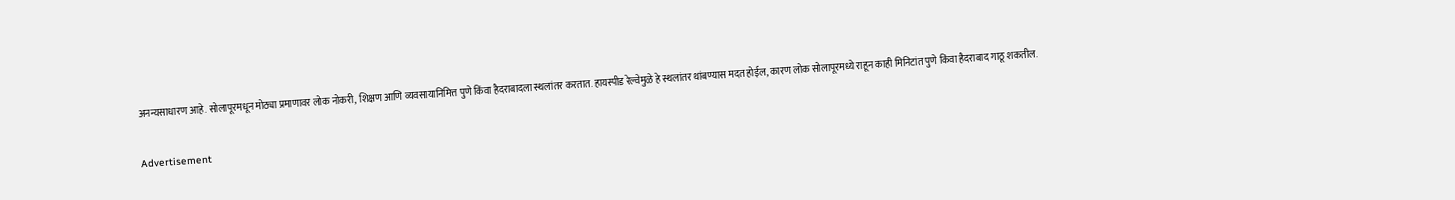अनन्यसाधारण आहे. सोलापूरमधून मोठ्या प्रमाणावर लोक नोकरी, शिक्षण आणि व्यवसायानिमित्त पुणे किंवा हैदराबादला स्थलांतर करतात. हायस्पीड रेल्वेमुळे हे स्थलांतर थांबण्यास मदत होईल, कारण लोक सोलापूरमध्ये राहून काही मिनिटांत पुणे किंवा हैदराबाद गाठू शकतील.

Advertisement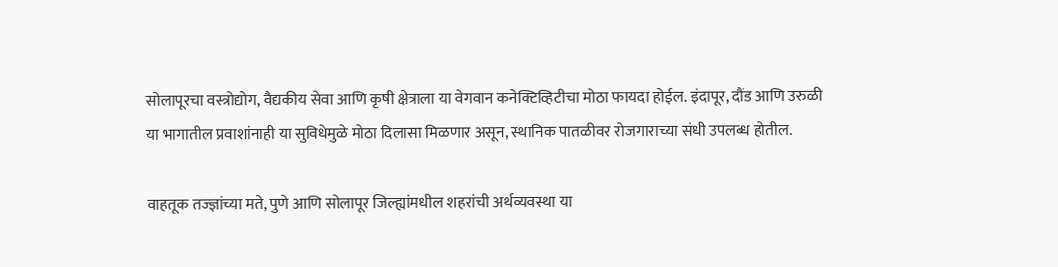सोलापूरचा वस्त्रोद्योग, वैद्यकीय सेवा आणि कृषी क्षेत्राला या वेगवान कनेक्टिव्हिटीचा मोठा फायदा होईल. इंदापूर, दौंड आणि उरुळी या भागातील प्रवाशांनाही या सुविधेमुळे मोठा दिलासा मिळणार असून, स्थानिक पातळीवर रोजगाराच्या संधी उपलब्ध होतील.

वाहतूक तज्ज्ञांच्या मते, पुणे आणि सोलापूर जिल्ह्यांमधील शहरांची अर्थव्यवस्था या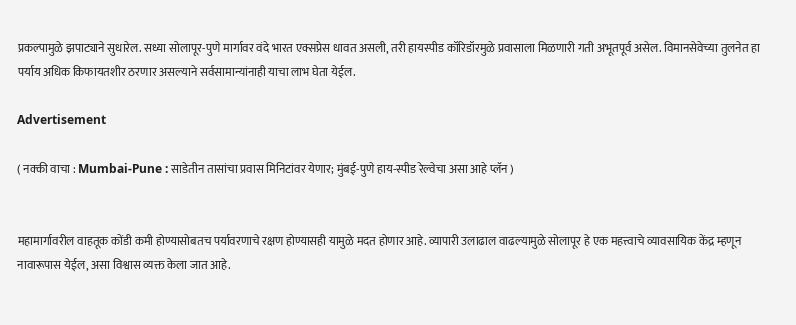प्रकल्पामुळे झपाट्याने सुधारेल. सध्या सोलापूर-पुणे मार्गावर वंदे भारत एक्सप्रेस धावत असली, तरी हायस्पीड कॉरिडॉरमुळे प्रवासाला मिळणारी गती अभूतपूर्व असेल. विमानसेवेच्या तुलनेत हा पर्याय अधिक किफायतशीर ठरणार असल्याने सर्वसामान्यांनाही याचा लाभ घेता येईल.

Advertisement

( नक्की वाचा : Mumbai-Pune : साडेतीन तासांचा प्रवास मिनिटांवर येणार; मुंबई-पुणे हाय-स्पीड रेल्वेचा असा आहे प्लॅन )


महामार्गावरील वाहतूक कोंडी कमी होण्यासोबतच पर्यावरणाचे रक्षण होण्यासही यामुळे मदत होणार आहे. व्यापारी उलाढाल वाढल्यामुळे सोलापूर हे एक महत्त्वाचे व्यावसायिक केंद्र म्हणून नावारूपास येईल, असा विश्वास व्यक्त केला जात आहे.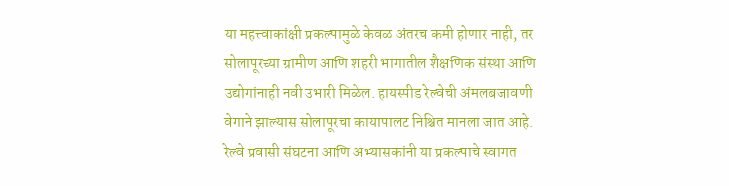या महत्त्वाकांक्षी प्रकल्पामुळे केवळ अंतरच कमी होणार नाही, तर सोलापूरच्या ग्रामीण आणि शहरी भागातील शैक्षणिक संस्था आणि उद्योगांनाही नवी उभारी मिळेल. हायस्पीड रेल्वेची अंमलबजावणी वेगाने झाल्यास सोलापूरचा कायापालट निश्चित मानला जात आहे. रेल्वे प्रवासी संघटना आणि अभ्यासकांनी या प्रकल्पाचे स्वागत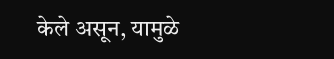केले असून, यामुळे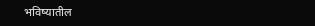भविष्यातील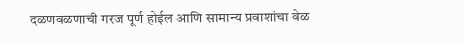दळणवळणाची गरज पूर्ण होईल आणि सामान्य प्रवाशांचा वेळ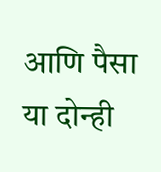आणि पैसा या दोन्ही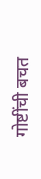गोष्टींची बचत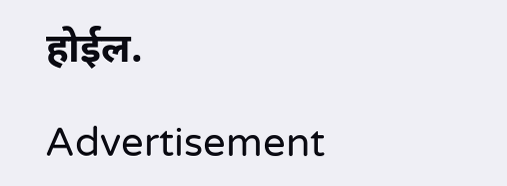होईल.

Advertisement